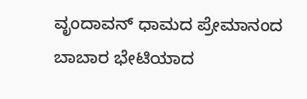ವೃಂದಾವನ್ ಧಾಮದ ಪ್ರೇಮಾನಂದ ಬಾಬಾರ ಭೇಟಿಯಾದ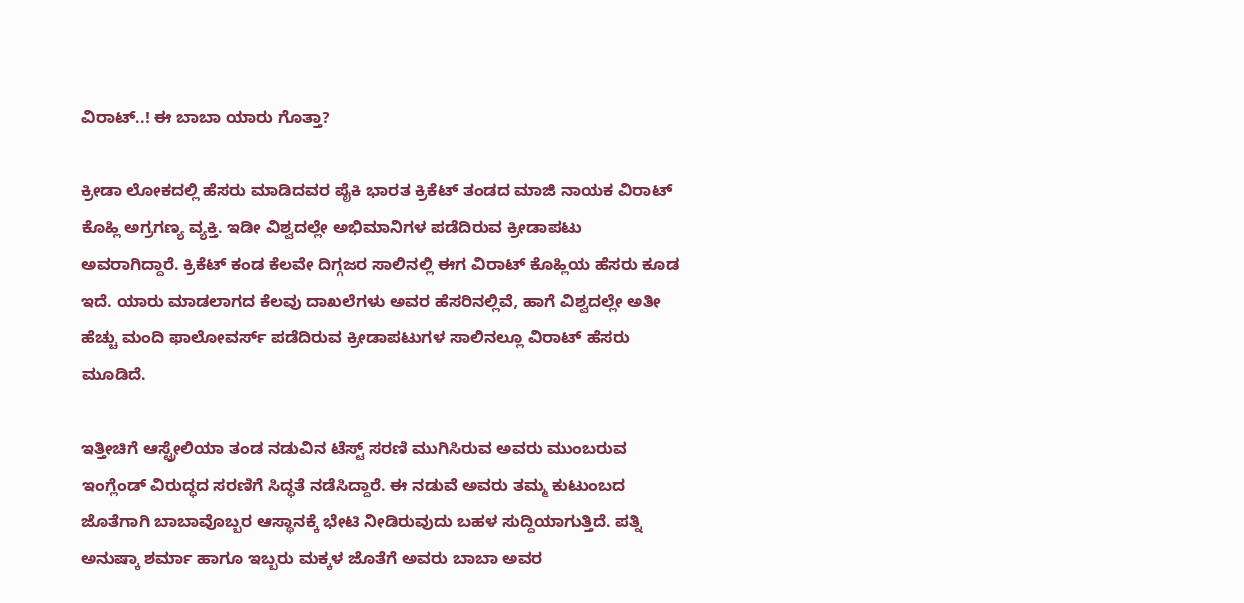ವಿರಾಟ್..! ಈ ಬಾಬಾ ಯಾರು ಗೊತ್ತಾ?

ಕ್ರೀಡಾ ಲೋಕದಲ್ಲಿ ಹೆಸರು ಮಾಡಿದವರ ಪೈಕಿ ಭಾರತ ಕ್ರಿಕೆಟ್ ತಂಡದ ಮಾಜಿ ನಾಯಕ ವಿರಾಟ್ ಕೊಹ್ಲಿ ಅಗ್ರಗಣ್ಯ ವ್ಯಕ್ತಿ. ಇಡೀ ವಿಶ್ವದಲ್ಲೇ ಅಭಿಮಾನಿಗಳ ಪಡೆದಿರುವ ಕ್ರೀಡಾಪಟು ಅವರಾಗಿದ್ದಾರೆ. ಕ್ರಿಕೆಟ್ ಕಂಡ ಕೆಲವೇ ದಿಗ್ಗಜರ ಸಾಲಿನಲ್ಲಿ ಈಗ ವಿರಾಟ್ ಕೊಹ್ಲಿಯ ಹೆಸರು ಕೂಡ ಇದೆ. ಯಾರು ಮಾಡಲಾಗದ ಕೆಲವು ದಾಖಲೆಗಳು ಅವರ ಹೆಸರಿನಲ್ಲಿವೆ, ಹಾಗೆ ವಿಶ್ವದಲ್ಲೇ ಅತೀ ಹೆಚ್ಚು ಮಂದಿ ಫಾಲೋವರ್ಸ್ ಪಡೆದಿರುವ ಕ್ರೀಡಾಪಟುಗಳ ಸಾಲಿನಲ್ಲೂ ವಿರಾಟ್ ಹೆಸರು ಮೂಡಿದೆ.

ಇತ್ತೀಚಿಗೆ ಆಸ್ಟ್ರೇಲಿಯಾ ತಂಡ ನಡುವಿನ ಟೆಸ್ಟ್ ಸರಣಿ ಮುಗಿಸಿರುವ ಅವರು ಮುಂಬರುವ ಇಂಗ್ಲೆಂಡ್ ವಿರುದ್ಧದ ಸರಣಿಗೆ ಸಿದ್ಧತೆ ನಡೆಸಿದ್ದಾರೆ. ಈ ನಡುವೆ ಅವರು ತಮ್ಮ ಕುಟುಂಬದ ಜೊತೆಗಾಗಿ ಬಾಬಾವೊಬ್ಬರ ಆಸ್ಥಾನಕ್ಕೆ ಭೇಟಿ ನೀಡಿರುವುದು ಬಹಳ ಸುದ್ದಿಯಾಗುತ್ತಿದೆ. ಪತ್ನಿ ಅನುಷ್ಕಾ ಶರ್ಮಾ ಹಾಗೂ ಇಬ್ಬರು ಮಕ್ಕಳ ಜೊತೆಗೆ ಅವರು ಬಾಬಾ ಅವರ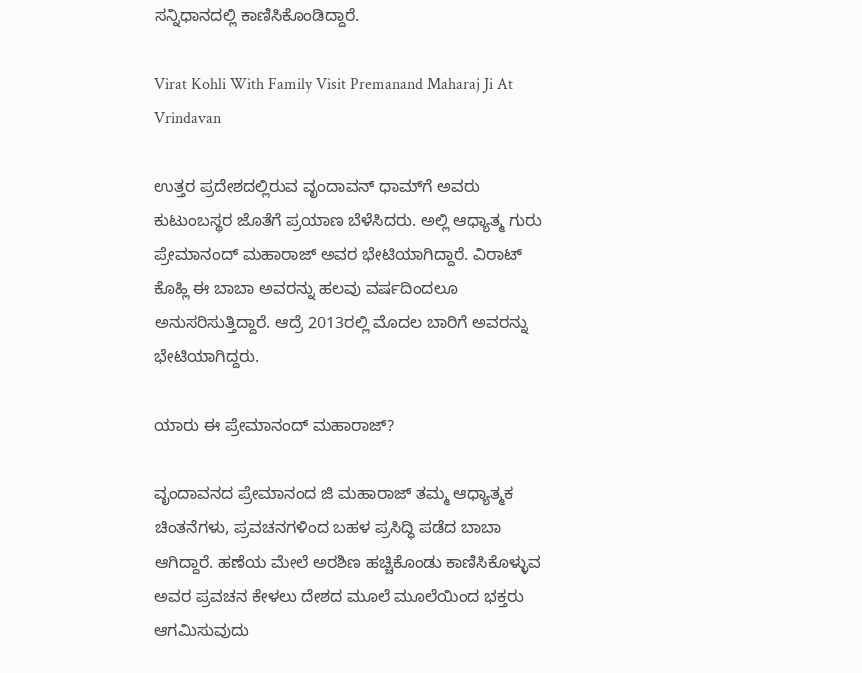ಸನ್ನಿಧಾನದಲ್ಲಿ ಕಾಣಿಸಿಕೊಂಡಿದ್ದಾರೆ.

Virat Kohli With Family Visit Premanand Maharaj Ji At Vrindavan

ಉತ್ತರ ಪ್ರದೇಶದಲ್ಲಿರುವ ವೃಂದಾವನ್ ಧಾಮ್‌ಗೆ ಅವರು ಕುಟುಂಬಸ್ಥರ ಜೊತೆಗೆ ಪ್ರಯಾಣ ಬೆಳೆಸಿದರು. ಅಲ್ಲಿ ಆಧ್ಯಾತ್ಮ ಗುರು ಪ್ರೇಮಾನಂದ್ ಮಹಾರಾಜ್ ಅವರ ಭೇಟಿಯಾಗಿದ್ದಾರೆ. ವಿರಾಟ್ ಕೊಹ್ಲಿ ಈ ಬಾಬಾ ಅವರನ್ನು ಹಲವು ವರ್ಷದಿಂದಲೂ ಅನುಸರಿಸುತ್ತಿದ್ದಾರೆ. ಆದ್ರೆ 2013ರಲ್ಲಿ ಮೊದಲ ಬಾರಿಗೆ ಅವರನ್ನು ಭೇಟಿಯಾಗಿದ್ದರು.

ಯಾರು ಈ ಪ್ರೇಮಾನಂದ್ ಮಹಾರಾಜ್?

ವೃಂದಾವನದ ಪ್ರೇಮಾನಂದ ಜಿ ಮಹಾರಾಜ್ ತಮ್ಮ ಆಧ್ಯಾತ್ಮಕ ಚಿಂತನೆಗಳು, ಪ್ರವಚನಗಳಿಂದ ಬಹಳ ಪ್ರಸಿದ್ಧಿ ಪಡೆದ ಬಾಬಾ ಆಗಿದ್ದಾರೆ. ಹಣೆಯ ಮೇಲೆ ಅರಶಿಣ ಹಚ್ಚಿಕೊಂಡು ಕಾಣಿಸಿಕೊಳ್ಳುವ ಅವರ ಪ್ರವಚನ ಕೇಳಲು ದೇಶದ ಮೂಲೆ ಮೂಲೆಯಿಂದ ಭಕ್ತರು ಆಗಮಿಸುವುದು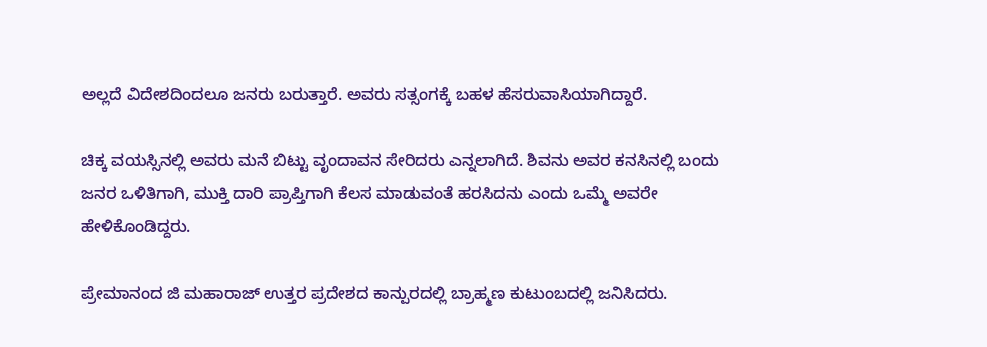ಅಲ್ಲದೆ ವಿದೇಶದಿಂದಲೂ ಜನರು ಬರುತ್ತಾರೆ. ಅವರು ಸತ್ಸಂಗಕ್ಕೆ ಬಹಳ ಹೆಸರುವಾಸಿಯಾಗಿದ್ದಾರೆ.

ಚಿಕ್ಕ ವಯಸ್ಸಿನಲ್ಲಿ ಅವರು ಮನೆ ಬಿಟ್ಟು ವೃಂದಾವನ ಸೇರಿದರು ಎನ್ನಲಾಗಿದೆ. ಶಿವನು ಅವರ ಕನಸಿನಲ್ಲಿ ಬಂದು ಜನರ ಒಳಿತಿಗಾಗಿ, ಮುಕ್ತಿ ದಾರಿ ಪ್ರಾಪ್ತಿಗಾಗಿ ಕೆಲಸ ಮಾಡುವಂತೆ ಹರಸಿದನು ಎಂದು ಒಮ್ಮೆ ಅವರೇ ಹೇಳಿಕೊಂಡಿದ್ದರು.

ಪ್ರೇಮಾನಂದ ಜಿ ಮಹಾರಾಜ್ ಉತ್ತರ ಪ್ರದೇಶದ ಕಾನ್ಪುರದಲ್ಲಿ ಬ್ರಾಹ್ಮಣ ಕುಟುಂಬದಲ್ಲಿ ಜನಿಸಿದರು.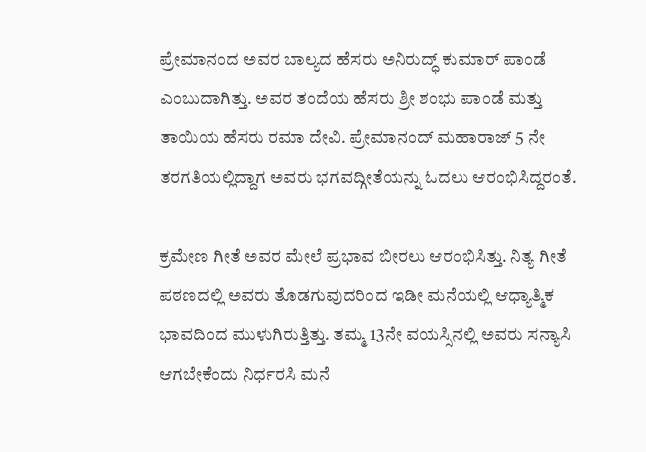ಪ್ರೇಮಾನಂದ ಅವರ ಬಾಲ್ಯದ ಹೆಸರು ಅನಿರುದ್ಧ್ ಕುಮಾರ್ ಪಾಂಡೆ ಎಂಬುದಾಗಿತ್ತು. ಅವರ ತಂದೆಯ ಹೆಸರು ಶ್ರೀ ಶಂಭು ಪಾಂಡೆ ಮತ್ತು ತಾಯಿಯ ಹೆಸರು ರಮಾ ದೇವಿ. ಪ್ರೇಮಾನಂದ್ ಮಹಾರಾಜ್ 5 ನೇ ತರಗತಿಯಲ್ಲಿದ್ದಾಗ ಅವರು ಭಗವದ್ಗೀತೆಯನ್ನು ಓದಲು ಆರಂಭಿಸಿದ್ದರಂತೆ.

ಕ್ರಮೇಣ ಗೀತೆ ಅವರ ಮೇಲೆ ಪ್ರಭಾವ ಬೀರಲು ಆರಂಭಿಸಿತ್ತು. ನಿತ್ಯ ಗೀತೆ ಪಠಣದಲ್ಲಿ ಅವರು ತೊಡಗುವುದರಿಂದ ಇಡೀ ಮನೆಯಲ್ಲಿ ಆಧ್ಯಾತ್ಮಿಕ ಭಾವದಿಂದ ಮುಳುಗಿರುತ್ತಿತ್ತು. ತಮ್ಮ 13ನೇ ವಯಸ್ಸಿನಲ್ಲಿ ಅವರು ಸನ್ಯಾಸಿ ಆಗಬೇಕೆಂದು ನಿರ್ಧರಸಿ ಮನೆ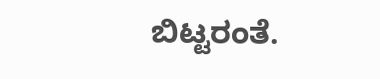ಬಿಟ್ಟರಂತೆ.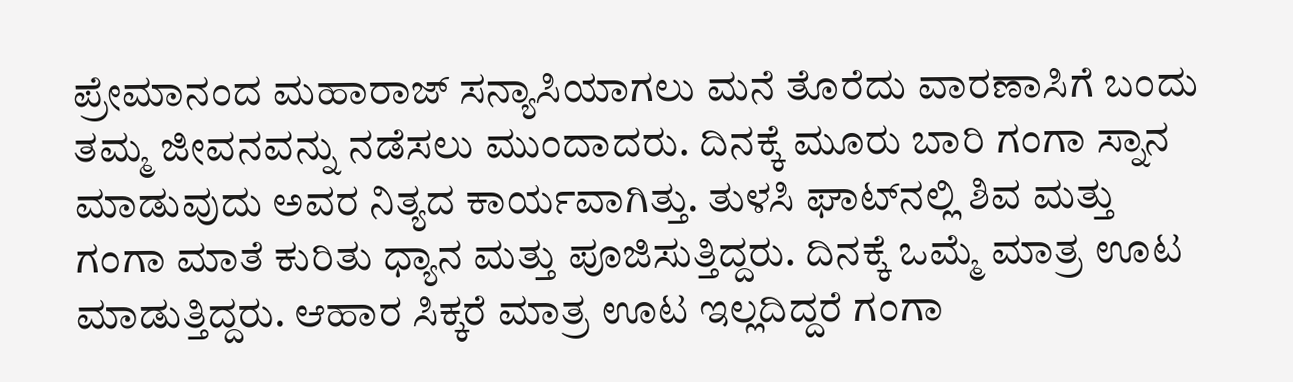ಪ್ರೇಮಾನಂದ ಮಹಾರಾಜ್‌ ಸನ್ಯಾಸಿಯಾಗಲು ಮನೆ ತೊರೆದು ವಾರಣಾಸಿಗೆ ಬಂದು ತಮ್ಮ ಜೀವನವನ್ನು ನಡೆಸಲು ಮುಂದಾದರು. ದಿನಕ್ಕೆ ಮೂರು ಬಾರಿ ಗಂಗಾ ಸ್ನಾನ ಮಾಡುವುದು ಅವರ ನಿತ್ಯದ ಕಾರ್ಯವಾಗಿತ್ತು. ತುಳಸಿ ಘಾಟ್‌ನಲ್ಲಿ ಶಿವ ಮತ್ತು ಗಂಗಾ ಮಾತೆ ಕುರಿತು ಧ್ಯಾನ ಮತ್ತು ಪೂಜಿಸುತ್ತಿದ್ದರು. ದಿನಕ್ಕೆ ಒಮ್ಮೆ ಮಾತ್ರ ಊಟ ಮಾಡುತ್ತಿದ್ದರು. ಆಹಾರ ಸಿಕ್ಕರೆ ಮಾತ್ರ ಊಟ ಇಲ್ಲದಿದ್ದರೆ ಗಂಗಾ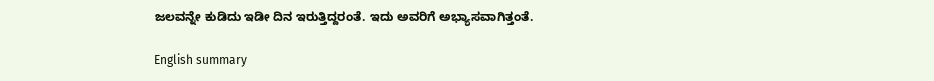ಜಲವನ್ನೇ ಕುಡಿದು ಇಡೀ ದಿನ ಇರುತ್ತಿದ್ದರಂತೆ. ಇದು ಅವರಿಗೆ ಅಭ್ಯಾಸವಾಗಿತ್ತಂತೆ.

English summary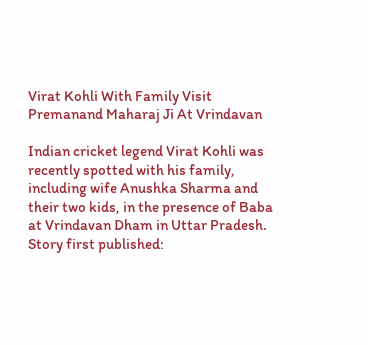Virat Kohli With Family Visit Premanand Maharaj Ji At Vrindavan

Indian cricket legend Virat Kohli was recently spotted with his family, including wife Anushka Sharma and their two kids, in the presence of Baba at Vrindavan Dham in Uttar Pradesh.
Story first published: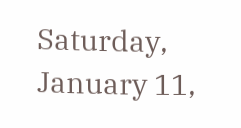Saturday, January 11,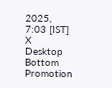2025, 7:03 [IST]
X
Desktop Bottom Promotion